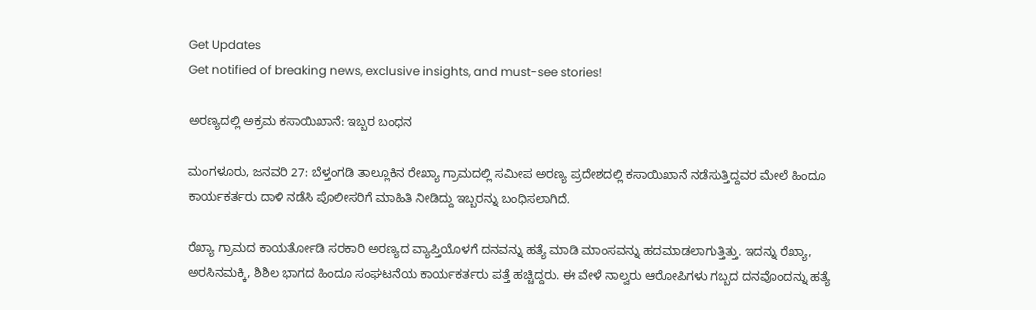Get Updates
Get notified of breaking news, exclusive insights, and must-see stories!

ಅರಣ್ಯದಲ್ಲಿ ಅಕ್ರಮ ಕಸಾಯಿಖಾನೆ: ಇಬ್ಬರ ಬಂಧನ

ಮಂಗಳೂರು, ಜನವರಿ 27: ಬೆಳ್ತಂಗಡಿ ತಾಲ್ಲೂಕಿನ ರೇಖ್ಯಾ ಗ್ರಾಮದಲ್ಲಿ ಸಮೀಪ ಅರಣ್ಯ ಪ್ರದೇಶದಲ್ಲಿ ಕಸಾಯಿಖಾನೆ ನಡೆಸುತ್ತಿದ್ದವರ ಮೇಲೆ ಹಿಂದೂ ಕಾರ್ಯಕರ್ತರು ದಾಳಿ ನಡೆಸಿ ಪೊಲೀಸರಿಗೆ ಮಾಹಿತಿ ನೀಡಿದ್ದು ಇಬ್ಬರನ್ನು ಬಂಧಿಸಲಾಗಿದೆ.

ರೆಖ್ಯಾ ಗ್ರಾಮದ ಕಾಯರ್ತೋಡಿ ಸರಕಾರಿ ಅರಣ್ಯದ ವ್ಯಾಪ್ತಿಯೊಳಗೆ ದನವನ್ನು ಹತ್ಯೆ ಮಾಡಿ ಮಾಂಸವನ್ನು ಹದಮಾಡಲಾಗುತ್ತಿತ್ತು. ಇದನ್ನು ರೆಖ್ಯಾ, ಅರಸಿನಮಕ್ಕಿ, ಶಿಶಿಲ ಭಾಗದ ಹಿಂದೂ ಸಂಘಟನೆಯ ಕಾರ್ಯಕರ್ತರು ಪತ್ತೆ ಹಚ್ಚಿದ್ದರು. ಈ ವೇಳೆ ನಾಲ್ವರು ಆರೋಪಿಗಳು ಗಬ್ಬದ ದನವೊಂದನ್ನು ಹತ್ಯೆ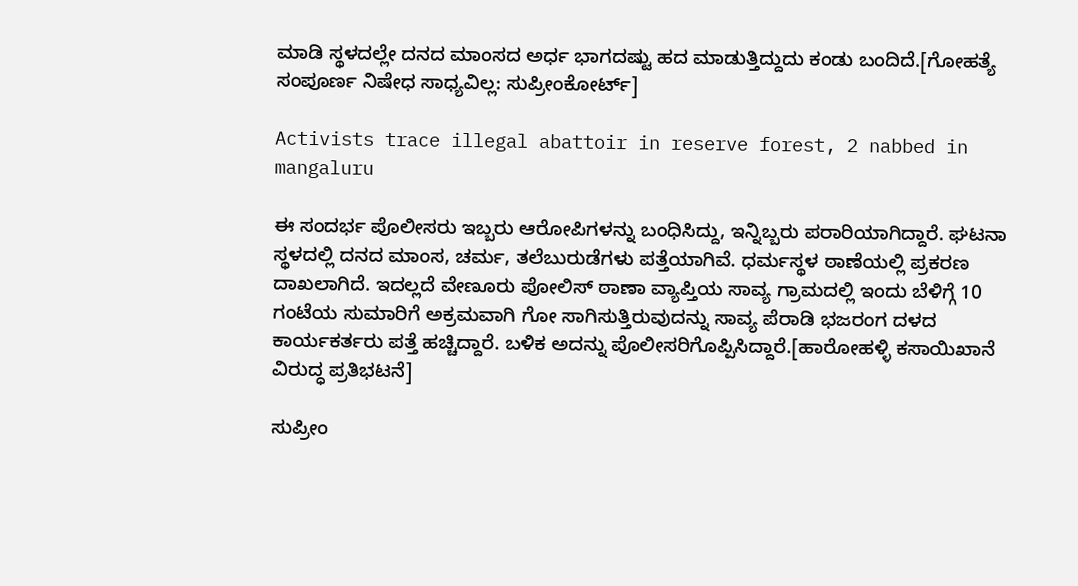ಮಾಡಿ ಸ್ಥಳದಲ್ಲೇ ದನದ ಮಾಂಸದ ಅರ್ಧ ಭಾಗದಷ್ಟು ಹದ ಮಾಡುತ್ತಿದ್ದುದು ಕಂಡು ಬಂದಿದೆ.[ಗೋಹತ್ಯೆ ಸಂಪೂರ್ಣ ನಿಷೇಧ ಸಾಧ್ಯವಿಲ್ಲ: ಸುಪ್ರೀಂಕೋರ್ಟ್]

Activists trace illegal abattoir in reserve forest, 2 nabbed in mangaluru

ಈ ಸಂದರ್ಭ ಪೊಲೀಸರು ಇಬ್ಬರು ಆರೋಪಿಗಳನ್ನು ಬಂಧಿಸಿದ್ದು, ಇನ್ನಿಬ್ಬರು ಪರಾರಿಯಾಗಿದ್ದಾರೆ. ಘಟನಾ ಸ್ಥಳದಲ್ಲಿ ದನದ ಮಾಂಸ, ಚರ್ಮ, ತಲೆಬುರುಡೆಗಳು ಪತ್ತೆಯಾಗಿವೆ. ಧರ್ಮಸ್ಥಳ ಠಾಣೆಯಲ್ಲಿ ಪ್ರಕರಣ ದಾಖಲಾಗಿದೆ. ಇದಲ್ಲದೆ ವೇಣೂರು ಪೋಲಿಸ್ ಠಾಣಾ ವ್ಯಾಪ್ತಿಯ ಸಾವ್ಯ ಗ್ರಾಮದಲ್ಲಿ ಇಂದು ಬೆಳಿಗ್ಗೆ 10 ಗಂಟೆಯ ಸುಮಾರಿಗೆ ಅಕ್ರಮವಾಗಿ ಗೋ ಸಾಗಿಸುತ್ತಿರುವುದನ್ನು ಸಾವ್ಯ ಪೆರಾಡಿ ಭಜರಂಗ ದಳದ ಕಾರ್ಯಕರ್ತರು ಪತ್ತೆ ಹಚ್ಚಿದ್ದಾರೆ. ಬಳಿಕ ಅದನ್ನು ಪೊಲೀಸರಿಗೊಪ್ಪಿಸಿದ್ದಾರೆ.[ಹಾರೋಹಳ್ಳಿ ಕಸಾಯಿಖಾನೆ ವಿರುದ್ಧ ಪ್ರತಿಭಟನೆ]

ಸುಪ್ರೀಂ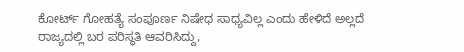ಕೋರ್ಟ್ ಗೋಹತ್ಯೆ ಸಂಪೂರ್ಣ ನಿಷೇಧ ಸಾಧ್ಯವಿಲ್ಲ ಎಂದು ಹೇಳಿದೆ ಅಲ್ಲದೆ ರಾಜ್ಯದಲ್ಲಿ ಬರ ಪರಿಸ್ಥತಿ ಆವರಿಸಿದ್ದು,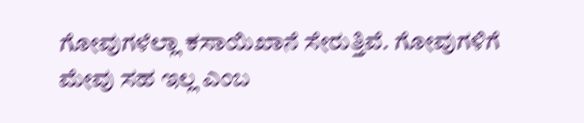ಗೋವುಗಳೆಲ್ಲಾ ಕಸಾಯಿಖಾನೆ ಸೇರುತ್ತಿವೆ. ಗೋವುಗಳಿಗೆ ಮೇವು ಸಹ ಇಲ್ಲ ಎಂಬ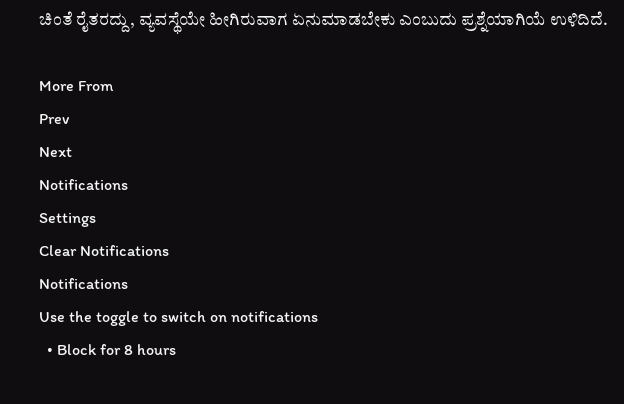ಚಿಂತೆ ರೈತರದ್ದು, ವ್ಯವಸ್ಥೆಯೇ ಹೀಗಿರುವಾಗ ಏನುಮಾಡಬೇಕು ಎಂಬುದು ಪ್ರಶ್ನೆಯಾಗಿಯೆ ಉಳಿದಿದೆ.

More From
Prev
Next
Notifications
Settings
Clear Notifications
Notifications
Use the toggle to switch on notifications
  • Block for 8 hours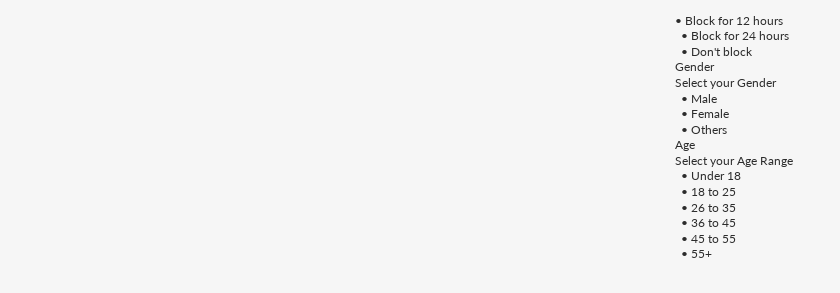• Block for 12 hours
  • Block for 24 hours
  • Don't block
Gender
Select your Gender
  • Male
  • Female
  • Others
Age
Select your Age Range
  • Under 18
  • 18 to 25
  • 26 to 35
  • 36 to 45
  • 45 to 55
  • 55+